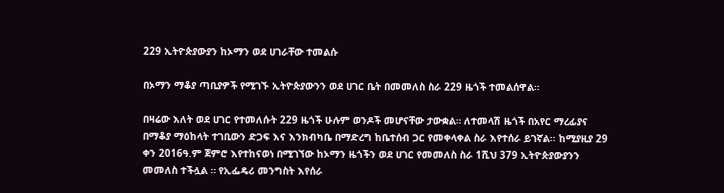229 ኢትዮጵያውያን ከኦማን ወደ ሀገራቸው ተመልሱ

በኦማን ማቆያ ጣቢያዎች የሚገኙ ኢትዮጵያውንን ወደ ሀገር ቤት በመመለስ ስራ 229 ዜጎች ተመልሰዋል።

በዛሬው እለት ወደ ሀገር የተመለሱት 229 ዜጎች ሁሉም ወንዶች መሆናቸው ታውቋል። ለተመላሽ ዜጎች በአየር ማረፊያና በማቆያ ማዕከላት ተገቢውን ድጋፍ እና እንክብካቤ በማድረግ ከቤተሰብ ጋር የመቀላቀል ስራ እየተሰራ ይገኛል፡፡ ከሚያዚያ 29 ቀን 2016ዓ.ም ጀምሮ እየተከናወነ በሚገኘው ከኦማን ዜጎችን ወደ ሀገር የመመለስ ስራ 1ሺህ 379 ኢትዮጵያውያንን መመለስ ተችሏል ። የኢፌዴሪ መንግስት እየሰራ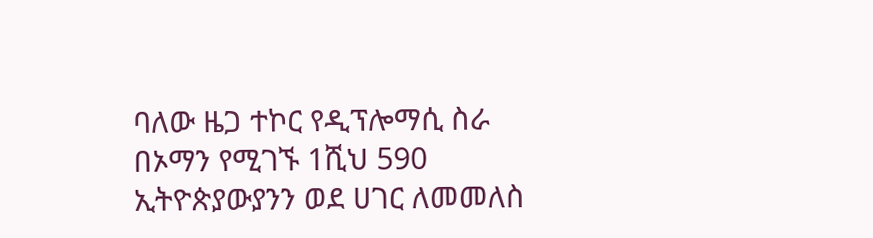ባለው ዜጋ ተኮር የዲፕሎማሲ ስራ በኦማን የሚገኙ 1ሺህ 590 ኢትዮጵያውያንን ወደ ሀገር ለመመለስ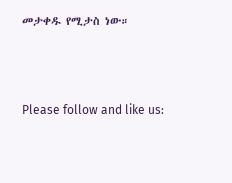መታቀዱ የሚታስ ነው።



Please follow and like us: